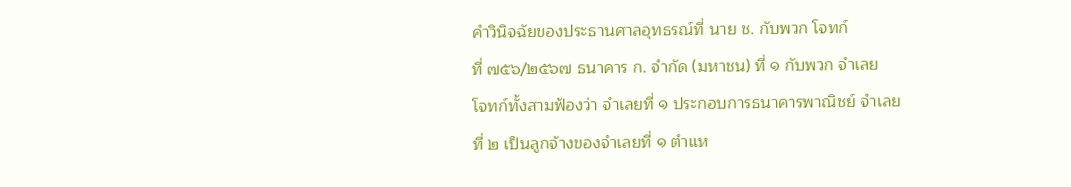คำวินิจฉัยของประธานศาลอุทธรณ์ที่ นาย ช. กับพวก โจทก์
ที่ ๗๕๖/๒๕๖๗ ธนาคาร ก. จำกัด (มหาชน) ที่ ๑ กับพวก จำเลย
โจทก์ทั้งสามฟ้องว่า จำเลยที่ ๑ ประกอบการธนาคารพาณิชย์ จำเลยที่ ๒ เป็นลูกจ้างของจำเลยที่ ๑ ตำแห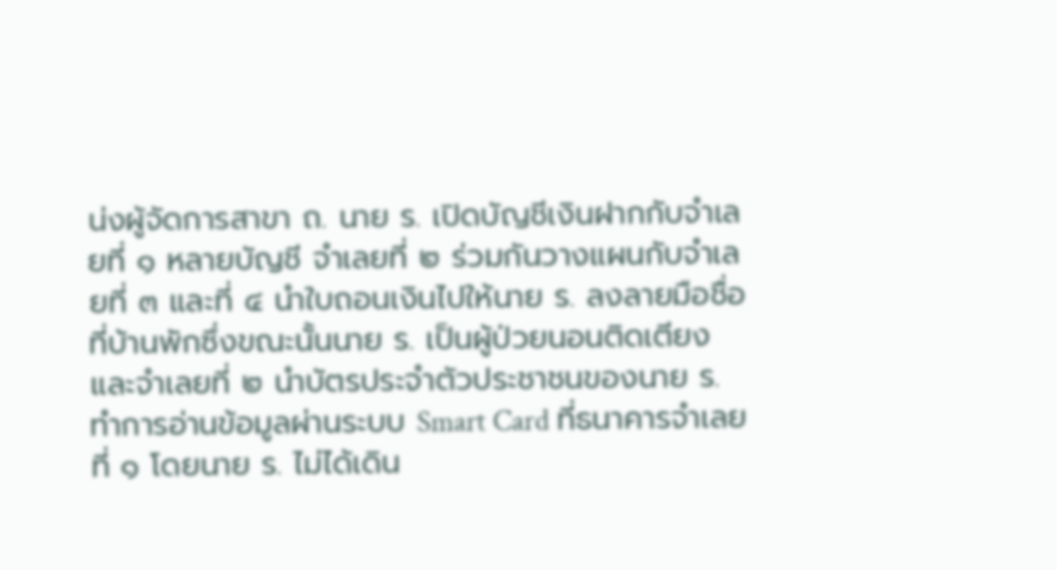น่งผู้จัดการสาขา ถ. นาย ร. เปิดบัญชีเงินฝากกับจำเลยที่ ๑ หลายบัญชี จำเลยที่ ๒ ร่วมกันวางแผนกับจำเลยที่ ๓ และที่ ๔ นำใบถอนเงินไปให้นาย ร. ลงลายมือชื่อที่บ้านพักซึ่งขณะนั้นนาย ร. เป็นผู้ป่วยนอนติดเตียง และจำเลยที่ ๒ นำบัตรประจำตัวประชาชนของนาย ร. ทำการอ่านข้อมูลผ่านระบบ Smart Card ที่ธนาคารจำเลย ที่ ๑ โดยนาย ร. ไม่ได้เดิน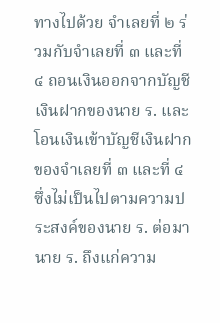ทางไปด้วย จำเลยที่ ๒ ร่วมกับจำเลยที่ ๓ และที่ ๔ ถอนเงินออกจากบัญชีเงินฝากของนาย ร. และโอนเงินเข้าบัญชีเงินฝากของจำเลยที่ ๓ และที่ ๔ ซึ่งไม่เป็นไปตามความประสงค์ของนาย ร. ต่อมานาย ร. ถึงแก่ความ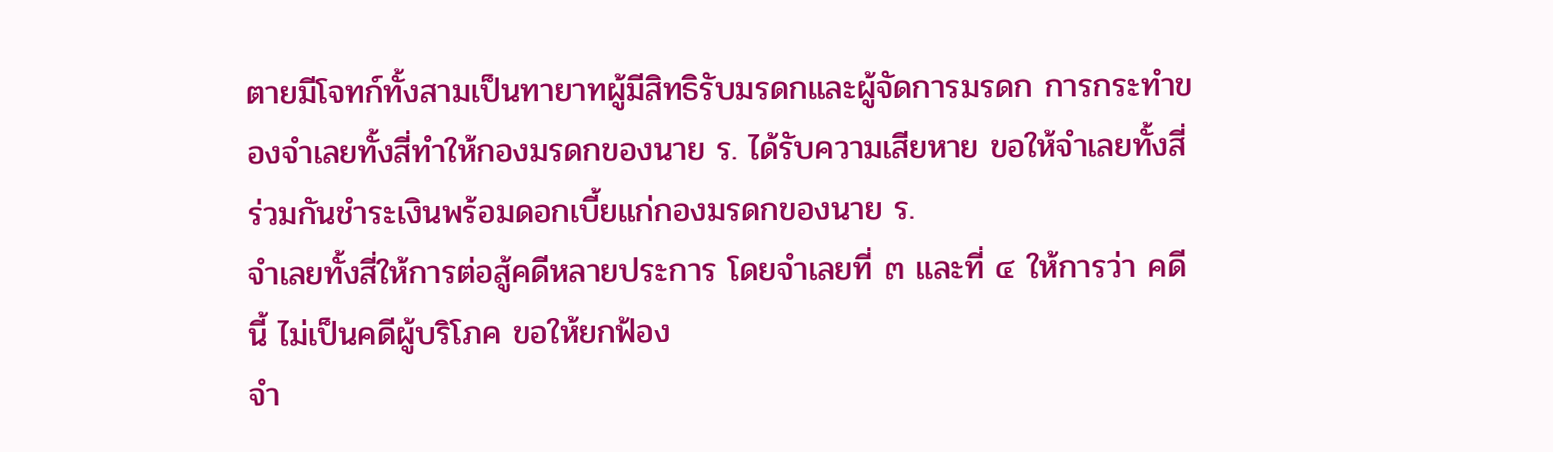ตายมีโจทก์ทั้งสามเป็นทายาทผู้มีสิทธิรับมรดกและผู้จัดการมรดก การกระทำของจำเลยทั้งสี่ทำให้กองมรดกของนาย ร. ได้รับความเสียหาย ขอให้จำเลยทั้งสี่ร่วมกันชำระเงินพร้อมดอกเบี้ยแก่กองมรดกของนาย ร.
จำเลยทั้งสี่ให้การต่อสู้คดีหลายประการ โดยจำเลยที่ ๓ และที่ ๔ ให้การว่า คดีนี้ ไม่เป็นคดีผู้บริโภค ขอให้ยกฟ้อง
จำ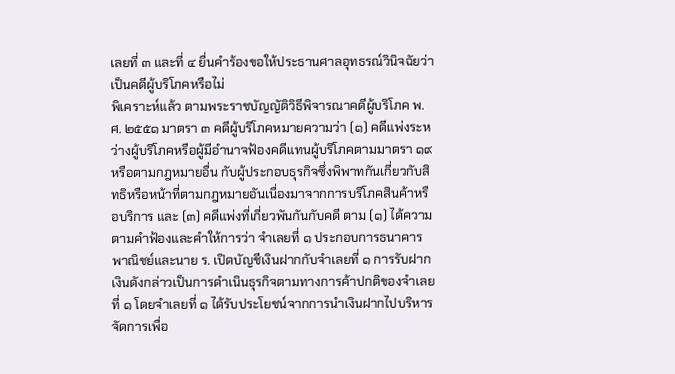เลยที่ ๓ และที่ ๔ ยื่นคำร้องขอให้ประธานศาลอุทธรณ์วินิจฉัยว่าเป็นคดีผู้บริโภคหรือไม่
พิเคราะห์แล้ว ตามพระราชบัญญัติวิธีพิจารณาคดีผู้บริโภค พ.ศ. ๒๕๕๑ มาตรา ๓ คดีผู้บริโภคหมายความว่า (๑) คดีแพ่งระหว่างผู้บริโภคหรือผู้มีอำนาจฟ้องคดีแทนผู้บริโภคตามมาตรา ๑๙ หรือตามกฎหมายอื่น กับผู้ประกอบธุรกิจซึ่งพิพาทกันเกี่ยวกับสิทธิหรือหน้าที่ตามกฎหมายอันเนื่องมาจากการบริโภคสินค้าหรือบริการ และ (๓) คดีแพ่งที่เกี่ยวพันกันกับคดี ตาม (๑) ได้ความตามคำฟ้องและคำให้การว่า จำเลยที่ ๑ ประกอบการธนาคารพาณิชย์และนาย ร. เปิดบัญชีเงินฝากกับจำเลยที่ ๑ การรับฝากเงินดังกล่าวเป็นการดำเนินธุรกิจตามทางการค้าปกติของจำเลยที่ ๑ โดยจำเลยที่ ๑ ได้รับประโยชน์จากการนำเงินฝากไปบริหารจัดการเพื่อ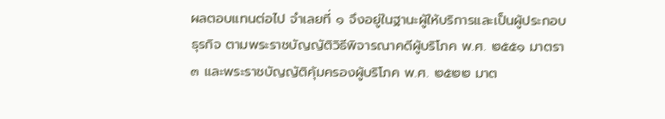ผลตอบแทนต่อไป จำเลยที่ ๑ จึงอยู่ในฐานะผู้ให้บริการและเป็นผู้ประกอบธุรกิจ ตามพระราชบัญญัติวิธีพิจารณาคดีผู้บริโภค พ.ศ. ๒๕๕๑ มาตรา ๓ และพระราชบัญญัติคุ้มครองผู้บริโภค พ.ศ. ๒๕๒๒ มาต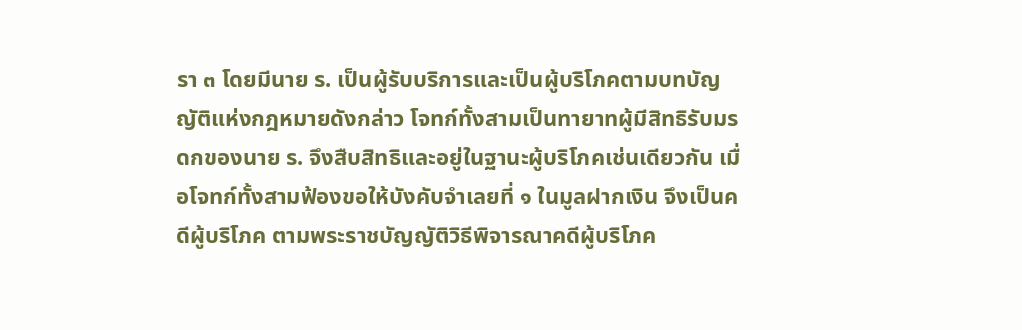รา ๓ โดยมีนาย ร. เป็นผู้รับบริการและเป็นผู้บริโภคตามบทบัญญัติแห่งกฎหมายดังกล่าว โจทก์ทั้งสามเป็นทายาทผู้มีสิทธิรับมรดกของนาย ร. จึงสืบสิทธิและอยู่ในฐานะผู้บริโภคเช่นเดียวกัน เมื่อโจทก์ทั้งสามฟ้องขอให้บังคับจำเลยที่ ๑ ในมูลฝากเงิน จึงเป็นคดีผู้บริโภค ตามพระราชบัญญัติวิธีพิจารณาคดีผู้บริโภค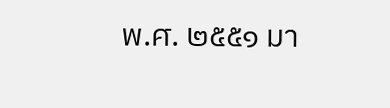พ.ศ. ๒๕๕๑ มา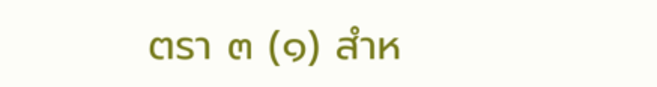ตรา ๓ (๑) สำห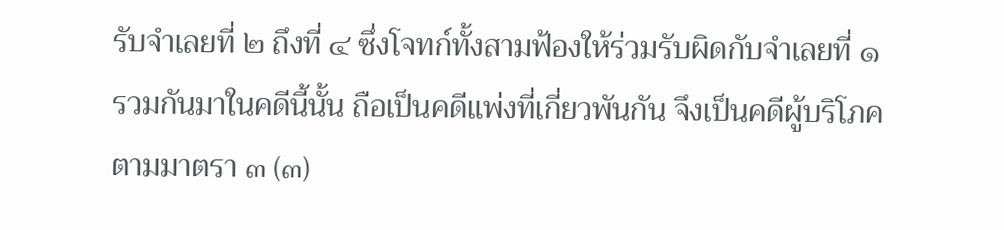รับจำเลยที่ ๒ ถึงที่ ๔ ซึ่งโจทก์ทั้งสามฟ้องให้ร่วมรับผิดกับจำเลยที่ ๑ รวมกันมาในคดีนี้นั้น ถือเป็นคดีแพ่งที่เกี่ยวพันกัน จึงเป็นคดีผู้บริโภคตามมาตรา ๓ (๓)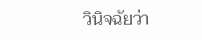วินิจฉัยว่า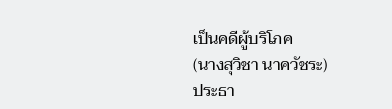เป็นคดีผู้บริโภค
(นางสุวิชา นาควัชระ)
ประธา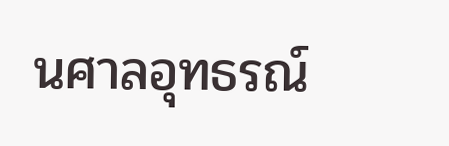นศาลอุทธรณ์